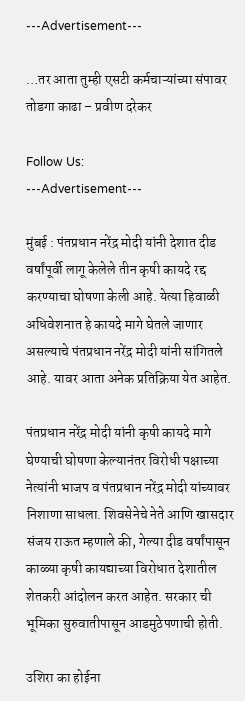---Advertisement---

…तर आता तुम्ही एसटी कर्मचाऱ्यांच्या संपावर तोडगा काढा – प्रवीण दरेकर

Follow Us:
---Advertisement---

मुंबई : पंतप्रधान नरेंद्र मोदी यांनी देशात दीड वर्षांपूर्वी लागू केलेले तीन कृषी कायदे रद्द करण्याचा घोषणा केली आहे. येत्या हिवाळी अधिवेशनात हे कायदे मागे घेतले जाणार असल्याचे पंतप्रधान नरेंद्र मोदी यांनी सांगितले आहे. यावर आता अनेक प्रतिक्रिया येत आहेत.

पंतप्रधान नरेंद्र मोदी यांनी कृषी कायदे मागे घेण्याची घोषणा केल्यानंतर विरोधी पक्षाच्या नेत्यांनी भाजप व पंतप्रधान नरेंद्र मोदी यांच्यावर निशाणा साधला. शिवसेनेचे नेते आणि खासदार संजय राऊत म्हणाले की, गेल्या दीड वर्षांपासून काळ्या कृषी कायद्याच्या विरोधात देशातील शेतकरी आंदोलन करत आहेत. सरकार ची भूमिका सुरुवातीपासून आडमुठेपणाची होती.

उशिरा का होईना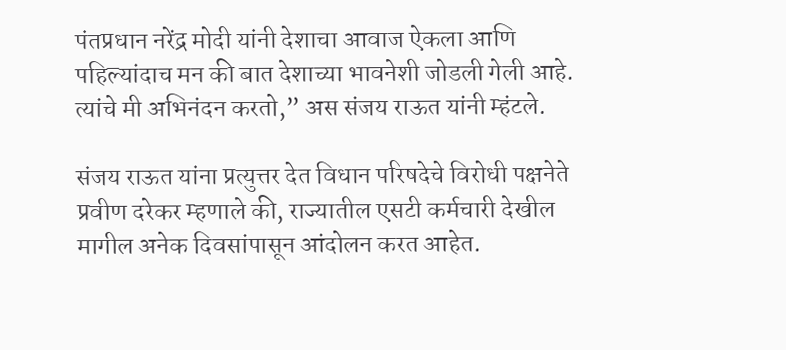पंतप्रधान नरेंद्र मोदी यांनी देशाचा आवाज ऐकला आणि पहिल्यांदाच मन की बात देशाच्या भावनेशी जोडली गेली आहे. त्यांचे मी अभिनंदन करतो,” अस संजय राऊत यांनी म्हंटले.

संजय राऊत यांना प्रत्युत्तर देत विधान परिषदेचे विरोधी पक्षनेते प्रवीण दरेकर म्हणाले की, राज्यातील एसटी कर्मचारी देखील मागील अनेक दिवसांपासून आंदोलन करत आहेत.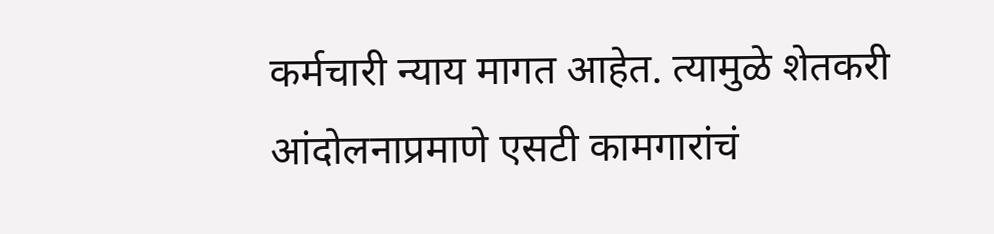कर्मचारी न्याय मागत आहेत. त्यामुळे शेतकरी आंदोलनाप्रमाणे एसटी कामगारांचं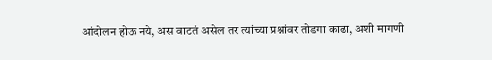आंदोलन होऊ नये, अस वाटतं असेल तर त्यांच्या प्रश्नांवर तोडगा काढा, अशी मागणी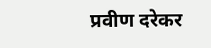प्रवीण दरेकर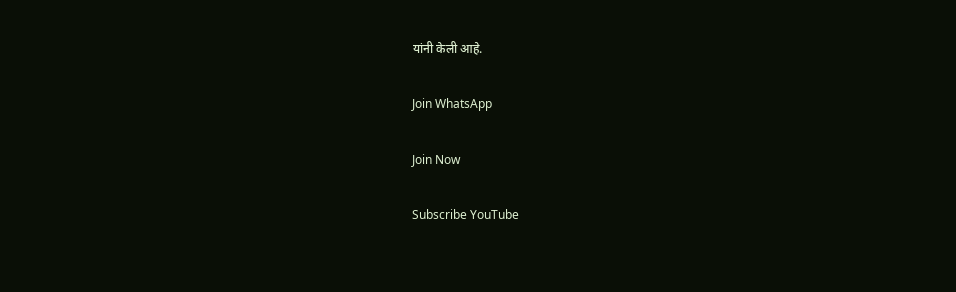यांनी केली आहे.

Join WhatsApp

Join Now

Subscribe YouTube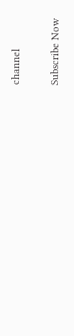channel

Subscribe Now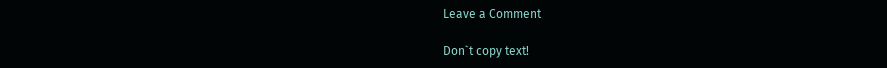Leave a Comment

Don`t copy text!